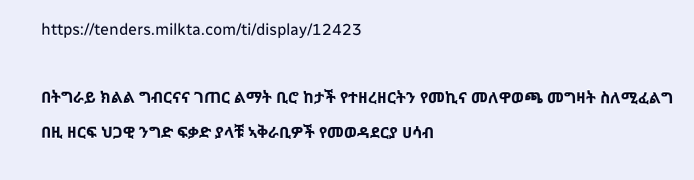https://tenders.milkta.com/ti/display/12423

በትግራይ ክልል ግብርናና ገጠር ልማት ቢሮ ከታች የተዘረዘርትን የመኪና መለዋወጫ መግዛት ስለሚፈልግ በዚ ዘርፍ ህጋዊ ንግድ ፍቃድ ያላቹ ኣቅራቢዎች የመወዳደርያ ሀሳብ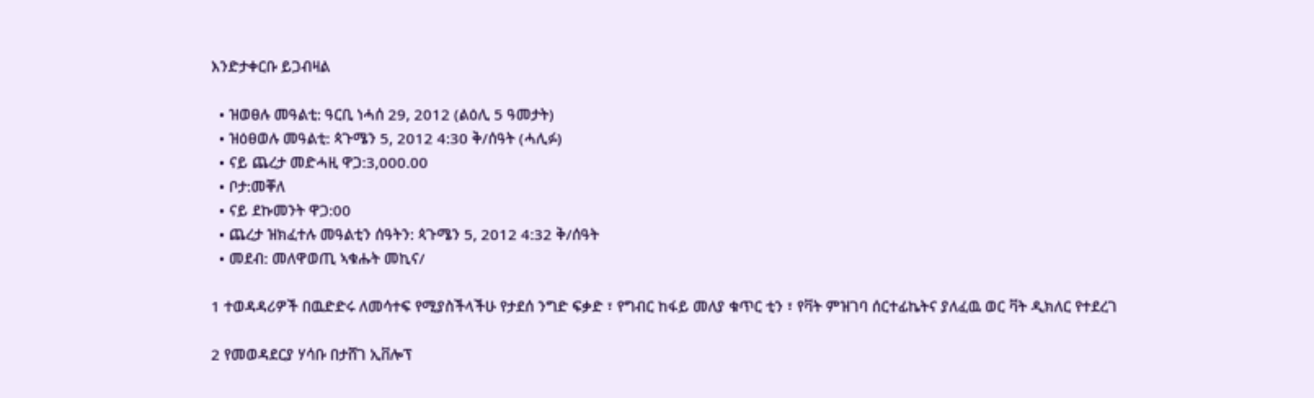እንድታቀርቡ ይጋብዛል

  • ዝወፀሉ መዓልቲ: ዓርቢ ነሓሰ 29, 2012 (ልዕሊ 5 ዓመታት)
  • ዝዕፀወሉ መዓልቲ: ጳጉሜን 5, 2012 4:30 ቅ/ሰዓት (ሓሊፉ)
  • ናይ ጨረታ መድሓዚ ዋጋ:3,000.00
  • ቦታ:መቐለ
  • ናይ ደኩመንት ዋጋ:00
  • ጨረታ ዝክፈተሉ መዓልቲን ሰዓትን: ጳጉሜን 5, 2012 4:32 ቅ/ሰዓት
  • መደብ: መለዋወጢ ኣቁሑት መኪና/

1 ተወዳዳሪዎች በዉድድሩ ለመሳተፍ የሚያስችላችሁ የታደሰ ንግድ ፍቃድ ፣ የግብር ከፋይ መለያ ቁጥር ቲን ፣ የቫት ምዝገባ ሰርተፊኬትና ያለፈዉ ወር ቫት ዲክለር የተደረገ

2 የመወዳደርያ ሃሳቡ በታሸገ ኢቨሎፕ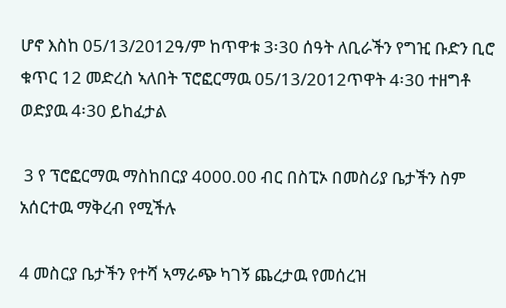ሆኖ እስከ 05/13/2012ዓ/ም ከጥዋቱ 3፡30 ሰዓት ለቢራችን የግዢ ቡድን ቢሮ ቁጥር 12 መድረስ ኣለበት ፕሮፎርማዉ 05/13/2012ጥዋት 4፡30 ተዘግቶ ወድያዉ 4፡30 ይከፈታል

 3 የ ፕሮፎርማዉ ማስከበርያ 4000.00 ብር በስፒኦ በመስሪያ ቤታችን ስም አሰርተዉ ማቅረብ የሚችሉ

4 መስርያ ቤታችን የተሻ ኣማራጭ ካገኝ ጨረታዉ የመሰረዝ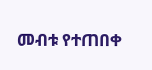መብቱ የተጠበቀ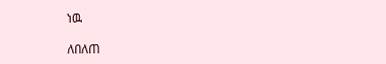ነዉ

ለበለጠ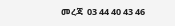መረጃ  03 44 40 43 46